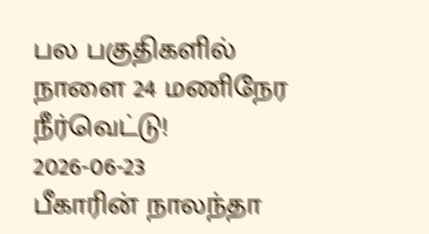பல பகுதிகளில் நாளை 24 மணிநேர நீர்வெட்டு!
2026-06-23
பீகாரின் நாலந்தா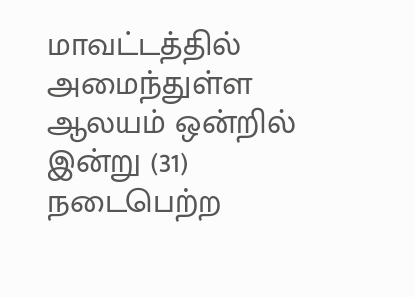மாவட்டத்தில் அமைந்துள்ள ஆலயம் ஒன்றில் இன்று (31) நடைபெற்ற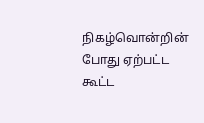நிகழ்வொன்றின் போது ஏற்பட்ட கூட்ட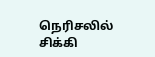நெரிசலில் சிக்கி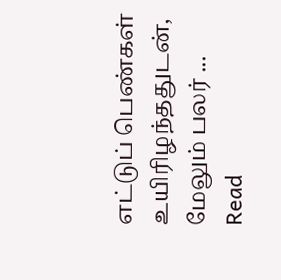எட்டுப் பெண்கள் உயிரிழந்ததுடன், மேலும் பலர் ...
Read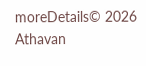moreDetails© 2026 Athavan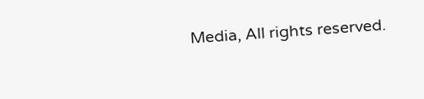Media, All rights reserved.